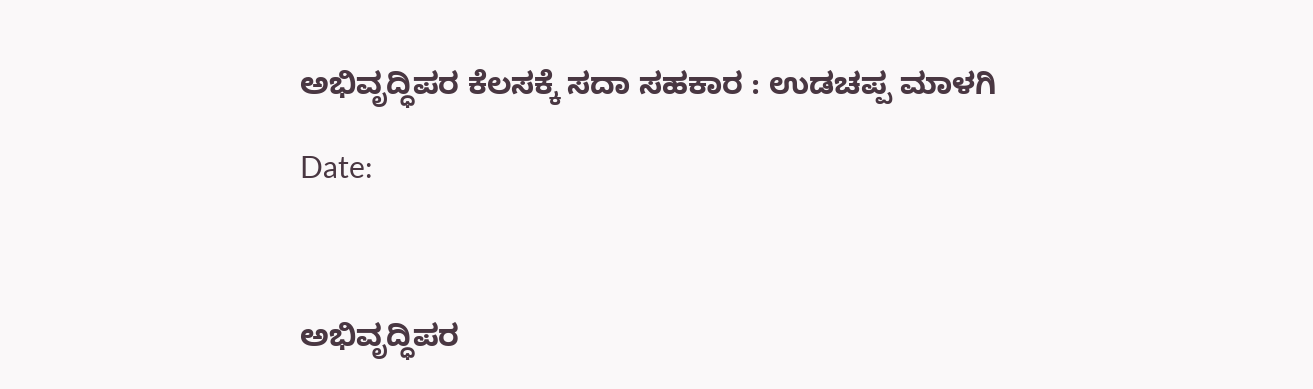ಅಭಿವೃದ್ಧಿಪರ ಕೆಲಸಕ್ಕೆ ಸದಾ ಸಹಕಾರ : ಉಡಚಪ್ಪ ಮಾಳಗಿ

Date:



ಅಭಿವೃದ್ಧಿಪರ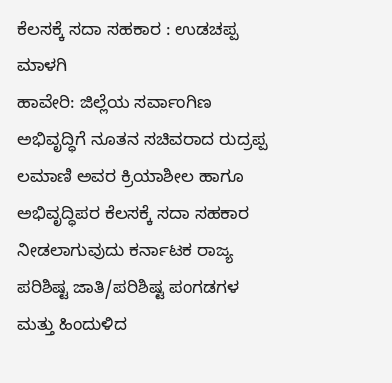ಕೆಲಸಕ್ಕೆ ಸದಾ ಸಹಕಾರ : ಉಡಚಪ್ಪ ಮಾಳಗಿ
ಹಾವೇರಿ: ಜಿಲ್ಲೆಯ ಸರ್ವಾಂಗಿಣ ಅಭಿವೃದ್ಧಿಗೆ ನೂತನ ಸಚಿವರಾದ ರುದ್ರಪ್ಪ ಲಮಾಣಿ ಅವರ ಕ್ರಿಯಾಶೀಲ ಹಾಗೂ ಅಭಿವೃದ್ಧಿಪರ ಕೆಲಸಕ್ಕೆ ಸದಾ ಸಹಕಾರ ನೀಡಲಾಗುವುದು ಕರ್ನಾಟಕ ರಾಜ್ಯ ಪರಿಶಿಷ್ಟ ಜಾತಿ/ಪರಿಶಿಷ್ಟ ಪಂಗಡಗಳ ಮತ್ತು ಹಿಂದುಳಿದ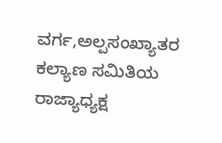ವರ್ಗ,ಅಲ್ಪಸಂಖ್ಯಾತರ ಕಲ್ಯಾಣ ಸಮಿತಿಯ ರಾಜ್ಯಾಧ್ಯಕ್ಷ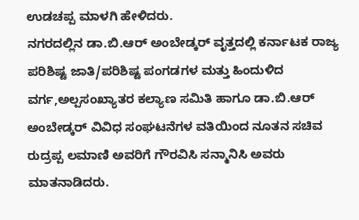ಉಡಚಪ್ಪ ಮಾಳಗಿ ಹೇಳಿದರು.
ನಗರದಲ್ಲಿನ ಡಾ.ಬಿ.ಆರ್ ಅಂಬೇಡ್ಕರ್ ವೃತ್ತದಲ್ಲಿ ಕರ್ನಾಟಕ ರಾಜ್ಯ ಪರಿಶಿಷ್ಟ ಜಾತಿ/ಪರಿಶಿಷ್ಟ ಪಂಗಡಗಳ ಮತ್ತು ಹಿಂದುಳಿದ ವರ್ಗ,ಅಲ್ಪಸಂಖ್ಯಾತರ ಕಲ್ಯಾಣ ಸಮಿತಿ ಹಾಗೂ ಡಾ.ಬಿ.ಆರ್ ಅಂಬೇಡ್ಕರ್ ವಿವಿಧ ಸಂಘಟನೆಗಳ ವತಿಯಿಂದ ನೂತನ ಸಚಿವ ರುದ್ರಪ್ಪ ಲಮಾಣಿ ಅವರಿಗೆ ಗೌರವಿಸಿ ಸನ್ಮಾನಿಸಿ ಅವರು ಮಾತನಾಡಿದರು.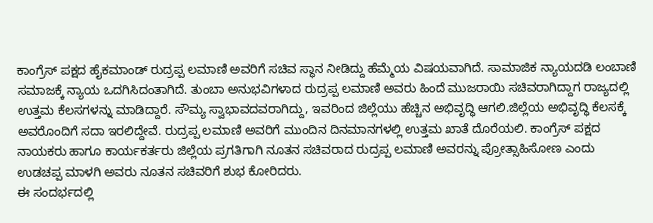ಕಾಂಗ್ರೆಸ್ ಪಕ್ಷದ ಹೈಕಮಾಂಡ್ ರುದ್ರಪ್ಪ ಲಮಾಣಿ ಅವರಿಗೆ ಸಚಿವ ಸ್ಥಾನ ನೀಡಿದ್ದು ಹೆಮ್ಮೆಯ ವಿಷಯವಾಗಿದೆ. ಸಾಮಾಜಿಕ ನ್ಯಾಯದಡಿ ಲಂಬಾಣಿ ಸಮಾಜಕ್ಕೆ ನ್ಯಾಯ ಒದಗಿಸಿದಂತಾಗಿದೆ. ತುಂಬಾ ಅನುಭವಿಗಳಾದ ರುದ್ರಪ್ಪ ಲಮಾಣಿ ಅವರು ಹಿಂದೆ ಮುಜರಾಯಿ ಸಚಿವರಾಗಿದ್ದಾಗ ರಾಜ್ಯದಲ್ಲಿ ಉತ್ತಮ ಕೆಲಸಗಳನ್ನು ಮಾಡಿದ್ದಾರೆ. ಸೌಮ್ಯ ಸ್ವಾಭಾವದವರಾಗಿದ್ದು, ಇವರಿಂದ ಜಿಲ್ಲೆಯು ಹೆಚ್ಚಿನ ಅಭಿವೃದ್ಧಿ ಆಗಲಿ.ಜಿಲ್ಲೆಯ ಅಭಿವೃದ್ಧಿ ಕೆಲಸಕ್ಕೆ ಅವರೊಂದಿಗೆ ಸದಾ ಇರಲಿದ್ದೇವೆ. ರುದ್ರಪ್ಪ ಲಮಾಣಿ ಅವರಿಗೆ ಮುಂದಿನ ದಿನಮಾನಗಳಲ್ಲಿ ಉತ್ತಮ ಖಾತೆ ದೊರೆಯಲಿ. ಕಾಂಗ್ರೆಸ್ ಪಕ್ಷದ ನಾಯಕರು ಹಾಗೂ ಕಾರ್ಯಕರ್ತರು ಜಿಲ್ಲೆಯ ಪ್ರಗತಿಗಾಗಿ ನೂತನ ಸಚಿವರಾದ ರುದ್ರಪ್ಪ ಲಮಾಣಿ ಅವರನ್ನು ಪ್ರೋತ್ಸಾಹಿಸೋಣ ಎಂದು ಉಡಚಪ್ಪ ಮಾಳಗಿ ಅವರು ನೂತನ ಸಚಿವರಿಗೆ ಶುಭ ಕೋರಿದರು.
ಈ ಸಂದರ್ಭದಲ್ಲಿ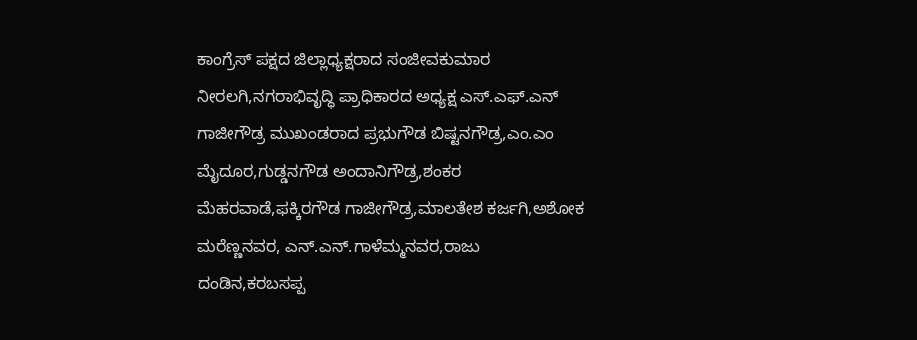ಕಾಂಗ್ರೆಸ್ ಪಕ್ಷದ ಜಿಲ್ಲಾಧ್ಯಕ್ಷರಾದ ಸಂಜೀವಕುಮಾರ ನೀರಲಗಿ,ನಗರಾಭಿವೃದ್ಧಿ ಪ್ರಾಧಿಕಾರದ ಅಧ್ಯಕ್ಷ ಎಸ್.ಎಫ್.ಎನ್ ಗಾಜೀಗೌಡ್ರ ಮುಖಂಡರಾದ ಪ್ರಭುಗೌಡ ಬಿಷ್ಟನಗೌಡ್ರ,ಎಂ.ಎಂ ಮೈದೂರ,ಗುಡ್ಡನಗೌಡ ಅಂದಾನಿಗೌಡ್ರ,ಶಂಕರ ಮೆಹರವಾಡೆ,ಫಕ್ಕಿರಗೌಡ ಗಾಜೀಗೌಡ್ರ,ಮಾಲತೇಶ ಕರ್ಜಗಿ,ಅಶೋಕ ಮರೆಣ್ಣನವರ, ಎನ್.ಎನ್.ಗಾಳೆಮ್ಮನವರ,ರಾಜು ದಂಡಿನ,ಕರಬಸಪ್ಪ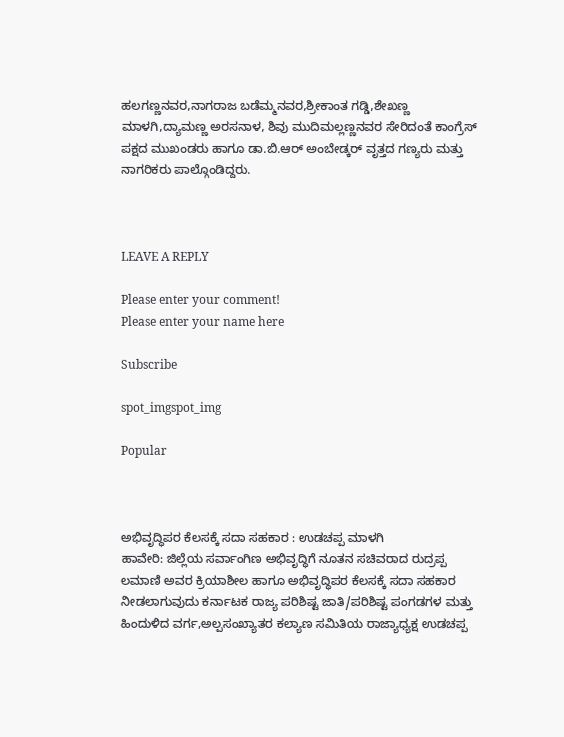ಹಲಗಣ್ಣನವರ,ನಾಗರಾಜ ಬಡೆಮ್ಮನವರ,ಶ್ರೀಕಾಂತ ಗಡ್ಡಿ,ಶೇಖಣ್ಣ ಮಾಳಗಿ,ದ್ಯಾಮಣ್ಣ ಅರಸನಾಳ, ಶಿವು ಮುದಿಮಲ್ಲಣ್ಣನವರ ಸೇರಿದಂತೆ ಕಾಂಗ್ರೆಸ್ ಪಕ್ಷದ ಮುಖಂಡರು ಹಾಗೂ ಡಾ.ಬಿ.ಆರ್ ಅಂಬೇಡ್ಕರ್ ವೃತ್ತದ ಗಣ್ಯರು ಮತ್ತು ನಾಗರಿಕರು ಪಾಲ್ಗೊಂಡಿದ್ದರು.



LEAVE A REPLY

Please enter your comment!
Please enter your name here

Subscribe

spot_imgspot_img

Popular



ಅಭಿವೃದ್ಧಿಪರ ಕೆಲಸಕ್ಕೆ ಸದಾ ಸಹಕಾರ : ಉಡಚಪ್ಪ ಮಾಳಗಿ
ಹಾವೇರಿ: ಜಿಲ್ಲೆಯ ಸರ್ವಾಂಗಿಣ ಅಭಿವೃದ್ಧಿಗೆ ನೂತನ ಸಚಿವರಾದ ರುದ್ರಪ್ಪ ಲಮಾಣಿ ಅವರ ಕ್ರಿಯಾಶೀಲ ಹಾಗೂ ಅಭಿವೃದ್ಧಿಪರ ಕೆಲಸಕ್ಕೆ ಸದಾ ಸಹಕಾರ ನೀಡಲಾಗುವುದು ಕರ್ನಾಟಕ ರಾಜ್ಯ ಪರಿಶಿಷ್ಟ ಜಾತಿ/ಪರಿಶಿಷ್ಟ ಪಂಗಡಗಳ ಮತ್ತು ಹಿಂದುಳಿದ ವರ್ಗ,ಅಲ್ಪಸಂಖ್ಯಾತರ ಕಲ್ಯಾಣ ಸಮಿತಿಯ ರಾಜ್ಯಾಧ್ಯಕ್ಷ ಉಡಚಪ್ಪ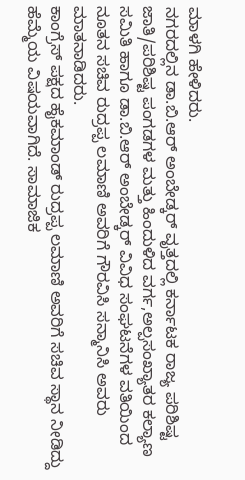ಮಾಳಗಿ ಹೇಳಿದರು.
ನಗರದಲ್ಲಿನ ಡಾ.ಬಿ.ಆರ್ ಅಂಬೇಡ್ಕರ್ ವೃತ್ತದಲ್ಲಿ ಕರ್ನಾಟಕ ರಾಜ್ಯ ಪರಿಶಿಷ್ಟ ಜಾತಿ/ಪರಿಶಿಷ್ಟ ಪಂಗಡಗಳ ಮತ್ತು ಹಿಂದುಳಿದ ವರ್ಗ,ಅಲ್ಪಸಂಖ್ಯಾತರ ಕಲ್ಯಾಣ ಸಮಿತಿ ಹಾಗೂ ಡಾ.ಬಿ.ಆರ್ ಅಂಬೇಡ್ಕರ್ ವಿವಿಧ ಸಂಘಟನೆಗಳ ವತಿಯಿಂದ ನೂತನ ಸಚಿವ ರುದ್ರಪ್ಪ ಲಮಾಣಿ ಅವರಿಗೆ ಗೌರವಿಸಿ ಸನ್ಮಾನಿಸಿ ಅವರು ಮಾತನಾಡಿದರು.
ಕಾಂಗ್ರೆಸ್ ಪಕ್ಷದ ಹೈಕಮಾಂಡ್ ರುದ್ರಪ್ಪ ಲಮಾಣಿ ಅವರಿಗೆ ಸಚಿವ ಸ್ಥಾನ ನೀಡಿದ್ದು ಹೆಮ್ಮೆಯ ವಿಷಯವಾಗಿದೆ. ಸಾಮಾಜಿಕ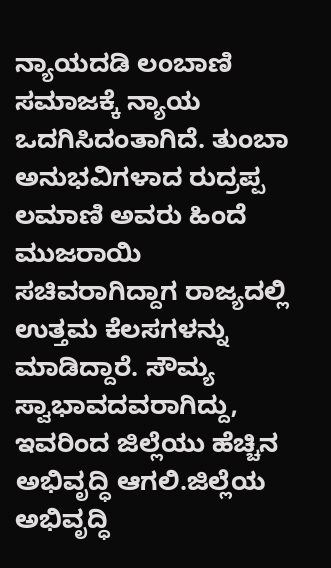ನ್ಯಾಯದಡಿ ಲಂಬಾಣಿ ಸಮಾಜಕ್ಕೆ ನ್ಯಾಯ ಒದಗಿಸಿದಂತಾಗಿದೆ. ತುಂಬಾ ಅನುಭವಿಗಳಾದ ರುದ್ರಪ್ಪ ಲಮಾಣಿ ಅವರು ಹಿಂದೆ ಮುಜರಾಯಿ ಸಚಿವರಾಗಿದ್ದಾಗ ರಾಜ್ಯದಲ್ಲಿ ಉತ್ತಮ ಕೆಲಸಗಳನ್ನು ಮಾಡಿದ್ದಾರೆ. ಸೌಮ್ಯ ಸ್ವಾಭಾವದವರಾಗಿದ್ದು, ಇವರಿಂದ ಜಿಲ್ಲೆಯು ಹೆಚ್ಚಿನ ಅಭಿವೃದ್ಧಿ ಆಗಲಿ.ಜಿಲ್ಲೆಯ ಅಭಿವೃದ್ಧಿ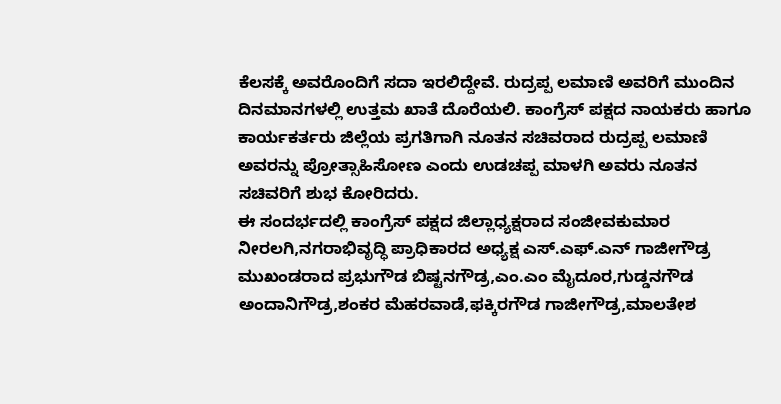ಕೆಲಸಕ್ಕೆ ಅವರೊಂದಿಗೆ ಸದಾ ಇರಲಿದ್ದೇವೆ. ರುದ್ರಪ್ಪ ಲಮಾಣಿ ಅವರಿಗೆ ಮುಂದಿನ ದಿನಮಾನಗಳಲ್ಲಿ ಉತ್ತಮ ಖಾತೆ ದೊರೆಯಲಿ. ಕಾಂಗ್ರೆಸ್ ಪಕ್ಷದ ನಾಯಕರು ಹಾಗೂ ಕಾರ್ಯಕರ್ತರು ಜಿಲ್ಲೆಯ ಪ್ರಗತಿಗಾಗಿ ನೂತನ ಸಚಿವರಾದ ರುದ್ರಪ್ಪ ಲಮಾಣಿ ಅವರನ್ನು ಪ್ರೋತ್ಸಾಹಿಸೋಣ ಎಂದು ಉಡಚಪ್ಪ ಮಾಳಗಿ ಅವರು ನೂತನ ಸಚಿವರಿಗೆ ಶುಭ ಕೋರಿದರು.
ಈ ಸಂದರ್ಭದಲ್ಲಿ ಕಾಂಗ್ರೆಸ್ ಪಕ್ಷದ ಜಿಲ್ಲಾಧ್ಯಕ್ಷರಾದ ಸಂಜೀವಕುಮಾರ ನೀರಲಗಿ,ನಗರಾಭಿವೃದ್ಧಿ ಪ್ರಾಧಿಕಾರದ ಅಧ್ಯಕ್ಷ ಎಸ್.ಎಫ್.ಎನ್ ಗಾಜೀಗೌಡ್ರ ಮುಖಂಡರಾದ ಪ್ರಭುಗೌಡ ಬಿಷ್ಟನಗೌಡ್ರ,ಎಂ.ಎಂ ಮೈದೂರ,ಗುಡ್ಡನಗೌಡ ಅಂದಾನಿಗೌಡ್ರ,ಶಂಕರ ಮೆಹರವಾಡೆ,ಫಕ್ಕಿರಗೌಡ ಗಾಜೀಗೌಡ್ರ,ಮಾಲತೇಶ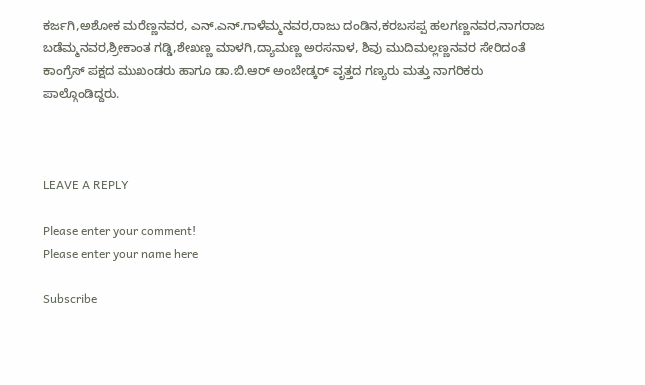ಕರ್ಜಗಿ,ಅಶೋಕ ಮರೆಣ್ಣನವರ, ಎನ್.ಎನ್.ಗಾಳೆಮ್ಮನವರ,ರಾಜು ದಂಡಿನ,ಕರಬಸಪ್ಪ ಹಲಗಣ್ಣನವರ,ನಾಗರಾಜ ಬಡೆಮ್ಮನವರ,ಶ್ರೀಕಾಂತ ಗಡ್ಡಿ,ಶೇಖಣ್ಣ ಮಾಳಗಿ,ದ್ಯಾಮಣ್ಣ ಅರಸನಾಳ, ಶಿವು ಮುದಿಮಲ್ಲಣ್ಣನವರ ಸೇರಿದಂತೆ ಕಾಂಗ್ರೆಸ್ ಪಕ್ಷದ ಮುಖಂಡರು ಹಾಗೂ ಡಾ.ಬಿ.ಆರ್ ಅಂಬೇಡ್ಕರ್ ವೃತ್ತದ ಗಣ್ಯರು ಮತ್ತು ನಾಗರಿಕರು ಪಾಲ್ಗೊಂಡಿದ್ದರು.



LEAVE A REPLY

Please enter your comment!
Please enter your name here

Subscribe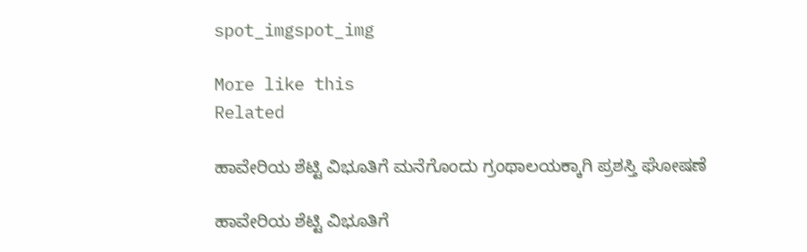spot_imgspot_img

More like this
Related

ಹಾವೇರಿಯ ಶೆಟ್ಟಿ ವಿಭೂತಿಗೆ ಮನೆಗೊಂದು ಗ್ರಂಥಾಲಯಕ್ಕಾಗಿ ಪ್ರಶಸ್ತಿ ಘೋಷಣೆ

ಹಾವೇರಿಯ ಶೆಟ್ಟಿ ವಿಭೂತಿಗೆ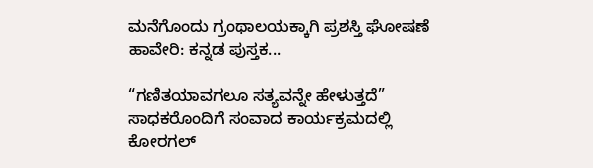ಮನೆಗೊಂದು ಗ್ರಂಥಾಲಯಕ್ಕಾಗಿ ಪ್ರಶಸ್ತಿ ಘೋಷಣೆ ಹಾವೇರಿ: ಕನ್ನಡ ಪುಸ್ತಕ...

“ಗಣಿತಯಾವಗಲೂ ಸತ್ಯವನ್ನೇ ಹೇಳುತ್ತದೆ” ಸಾಧಕರೊಂದಿಗೆ ಸಂವಾದ ಕಾರ್ಯಕ್ರಮದಲ್ಲಿ ಕೋರಗಲ್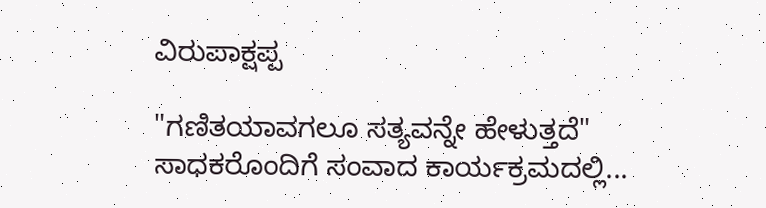ವಿರುಪಾಕ್ಷಪ್ಪ

"ಗಣಿತಯಾವಗಲೂ ಸತ್ಯವನ್ನೇ ಹೇಳುತ್ತದೆ" ಸಾಧಕರೊಂದಿಗೆ ಸಂವಾದ ಕಾರ್ಯಕ್ರಮದಲ್ಲಿ...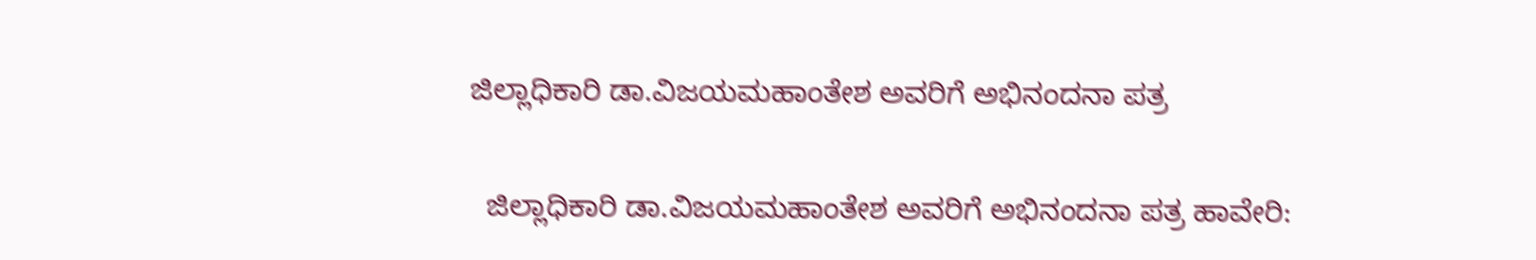ಜಿಲ್ಲಾಧಿಕಾರಿ ಡಾ.ವಿಜಯಮಹಾಂತೇಶ ಅವರಿಗೆ ಅಭಿನಂದನಾ ಪತ್ರ

  ಜಿಲ್ಲಾಧಿಕಾರಿ ಡಾ.ವಿಜಯಮಹಾಂತೇಶ ಅವರಿಗೆ ಅಭಿನಂದನಾ ಪತ್ರ ಹಾವೇರಿ: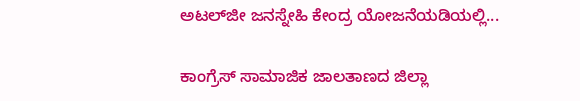ಅಟಲ್‌ಜೀ ಜನಸ್ನೇಹಿ ಕೇಂದ್ರ ಯೋಜನೆಯಡಿಯಲ್ಲಿ...

ಕಾಂಗ್ರೆಸ್ ಸಾಮಾಜಿಕ ಜಾಲತಾಣದ ಜಿಲ್ಲಾ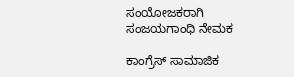ಸಂಯೋಜಕರಾಗಿ ಸಂಜಯಗಾಂಧಿ ನೇಮಕ

ಕಾಂಗ್ರೆಸ್ ಸಾಮಾಜಿಕ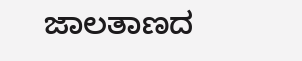ಜಾಲತಾಣದ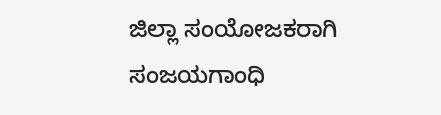ಜಿಲ್ಲಾ ಸಂಯೋಜಕರಾಗಿ ಸಂಜಯಗಾಂಧಿ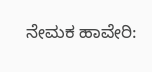ನೇಮಕ ಹಾವೇರಿ: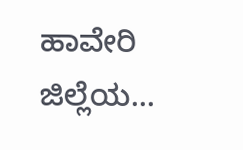ಹಾವೇರಿ ಜಿಲ್ಲೆಯ...